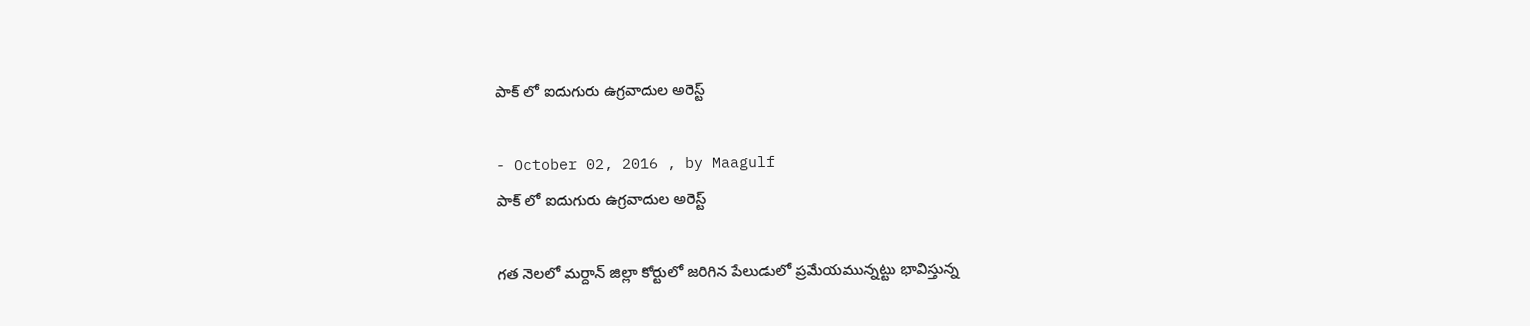పాక్ లో ఐదుగురు ఉగ్రవాదుల అరెస్ట్

- October 02, 2016 , by Maagulf
పాక్ లో ఐదుగురు ఉగ్రవాదుల అరెస్ట్

గత నెలలో మర్దాన్ జిల్లా కోర్టులో జరిగిన పేలుడులో ప్రమేయమున్నట్టు భావిస్తున్న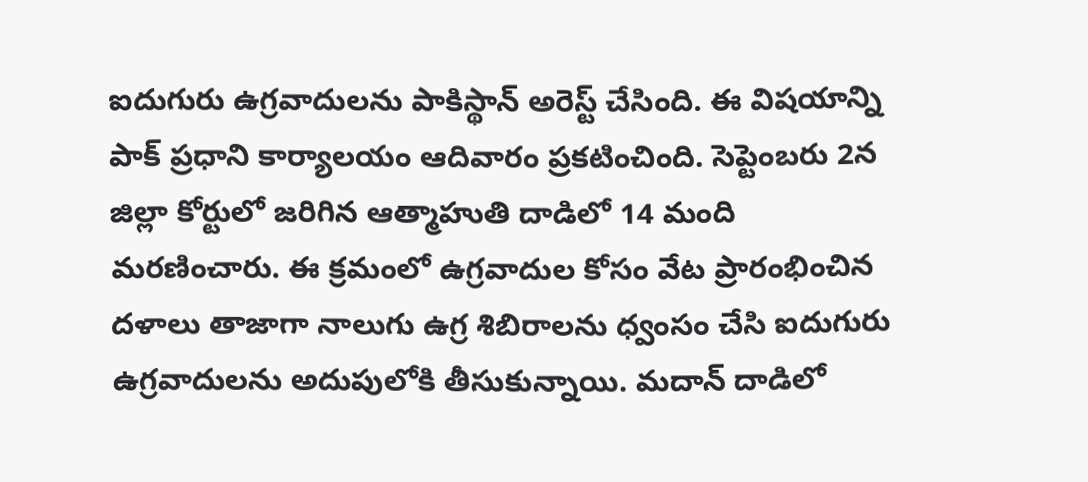ఐదుగురు ఉగ్రవాదులను పాకిస్థాన్ అరెస్ట్ చేసింది. ఈ విషయాన్ని పాక్ ప్రధాని కార్యాలయం ఆదివారం ప్రకటించింది. సెప్టెంబరు 2న జిల్లా కోర్టులో జరిగిన ఆత్మాహుతి దాడిలో 14 మంది మరణించారు. ఈ క్రమంలో ఉగ్రవాదుల కోసం వేట ప్రారంభించిన దళాలు తాజాగా నాలుగు ఉగ్ర శిబిరాలను ధ్వంసం చేసి ఐదుగురు ఉగ్రవాదులను అదుపులోకి తీసుకున్నాయి. మదాన్ దాడిలో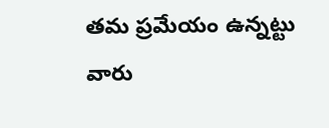తమ ప్రమేయం ఉన్నట్టు వారు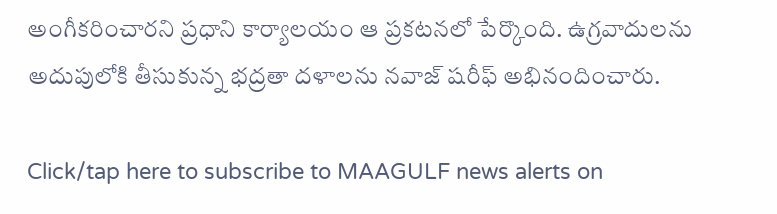అంగీకరించారని ప్రధాని కార్యాలయం ఆ ప్రకటనలో పేర్కొంది. ఉగ్రవాదులను అదుపులోకి తీసుకున్న భద్రతా దళాలను నవాజ్ షరీఫ్ అభినందించారు.

Click/tap here to subscribe to MAAGULF news alerts on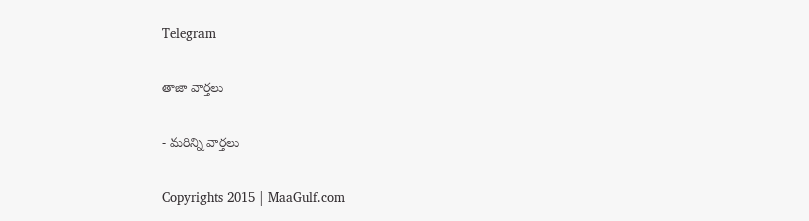Telegram

తాజా వార్తలు

- మరిన్ని వార్తలు

Copyrights 2015 | MaaGulf.com